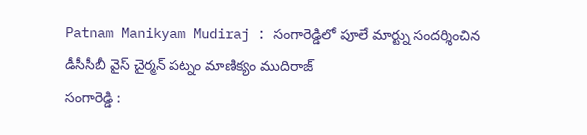Patnam Manikyam Mudiraj : సంగారెడ్డిలో పూలే మార్ట్ను సందర్శించిన డీసీసీబీ వైస్ చైర్మన్ పట్నం మాణిక్యం ముదిరాజ్
సంగారెడ్డి :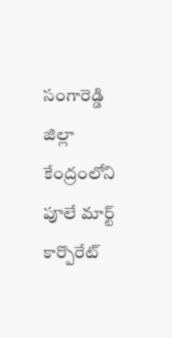సంగారెడ్డి జిల్లా కేంద్రంలోని పూలే మార్ట్ కార్పొరేట్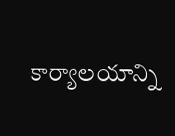కార్యాలయాన్ని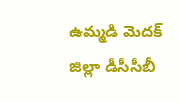ఉమ్మడి మెదక్ జిల్లా డీసీసీబీ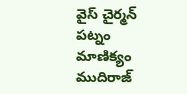వైస్ చైర్మన్ పట్నం మాణిక్యం ముదిరాజ్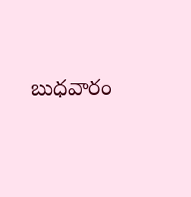బుధవారం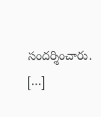సందర్శించారు. […]